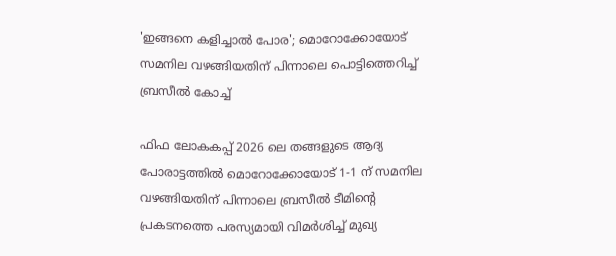'ഇങ്ങനെ കളിച്ചാൽ പോര'; മൊറോക്കോയോട് സമനില വഴങ്ങിയതിന് പിന്നാലെ പൊട്ടിത്തെറിച്ച് ബ്രസീൽ കോച്ച്

ഫിഫ ലോകകപ്പ് 2026 ലെ തങ്ങളുടെ ആദ്യ പോരാട്ടത്തില്‍ മൊറോക്കോയോട് 1-1 ന് സമനില വഴങ്ങിയതിന് പിന്നാലെ ബ്രസീല്‍ ടീമിന്റെ പ്രകടനത്തെ പരസ്യമായി വിമര്‍ശിച്ച് മുഖ്യ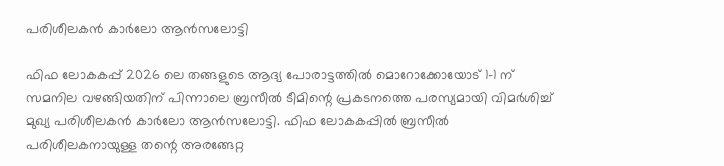പരിശീലകന്‍ കാര്‍ലോ ആന്‍സലോട്ടി

ഫിഫ ലോകകപ്പ് 2026 ലെ തങ്ങളുടെ ആദ്യ പോരാട്ടത്തില്‍ മൊറോക്കോയോട് 1-1 ന് സമനില വഴങ്ങിയതിന് പിന്നാലെ ബ്രസീല്‍ ടീമിന്റെ പ്രകടനത്തെ പരസ്യമായി വിമര്‍ശിച്ച് മുഖ്യ പരിശീലകന്‍ കാര്‍ലോ ആന്‍സലോട്ടി. ഫിഫ ലോകകപ്പില്‍ ബ്രസീല്‍ പരിശീലകനായുള്ള തന്റെ അരങ്ങേറ്റ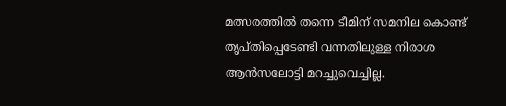മത്സരത്തില്‍ തന്നെ ടീമിന് സമനില കൊണ്ട് തൃപ്തിപ്പെടേണ്ടി വന്നതിലുള്ള നിരാശ ആന്‍സലോട്ടി മറച്ചുവെച്ചില്ല.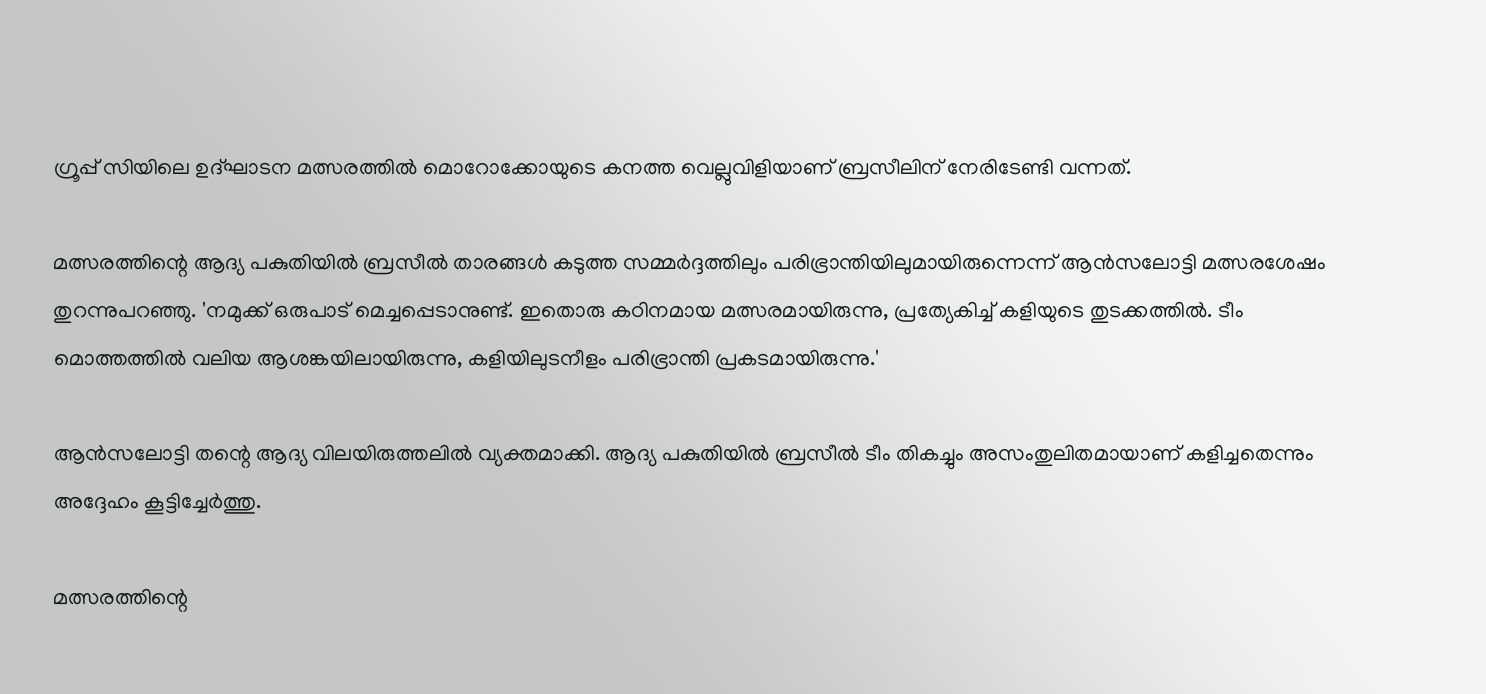ഗ്രൂപ്പ് സിയിലെ ഉദ്ഘാടന മത്സരത്തില്‍ മൊറോക്കോയുടെ കനത്ത വെല്ലുവിളിയാണ് ബ്രസീലിന് നേരിടേണ്ടി വന്നത്.

മത്സരത്തിന്റെ ആദ്യ പകുതിയില്‍ ബ്രസീല്‍ താരങ്ങള്‍ കടുത്ത സമ്മര്‍ദ്ദത്തിലും പരിഭ്രാന്തിയിലുമായിരുന്നെന്ന് ആന്‍സലോട്ടി മത്സരശേഷം തുറന്നുപറഞ്ഞു. 'നമുക്ക് ഒരുപാട് മെച്ചപ്പെടാനുണ്ട്. ഇതൊരു കഠിനമായ മത്സരമായിരുന്നു, പ്രത്യേകിച്ച് കളിയുടെ തുടക്കത്തില്‍. ടീം മൊത്തത്തില്‍ വലിയ ആശങ്കയിലായിരുന്നു, കളിയിലുടനീളം പരിഭ്രാന്തി പ്രകടമായിരുന്നു.'

ആന്‍സലോട്ടി തന്റെ ആദ്യ വിലയിരുത്തലില്‍ വ്യക്തമാക്കി. ആദ്യ പകുതിയില്‍ ബ്രസീല്‍ ടീം തികച്ചും അസംതുലിതമായാണ് കളിച്ചതെന്നും അദ്ദേഹം കൂട്ടിച്ചേര്‍ത്തു.

മത്സരത്തിന്റെ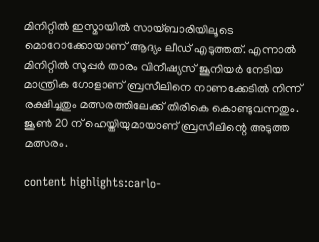മിനിറ്റില്‍ ഇസ്മായില്‍ സായ്ബാരിയിലൂടെ മൊറോക്കോയാണ് ആദ്യം ലീഡ് എടുത്തത്. എന്നാല്‍ മിനിറ്റില്‍ സൂപ്പര്‍ താരം വിനീഷ്യസ് ജൂനിയര്‍ നേടിയ മാന്ത്രിക ഗോളാണ് ബ്രസീലിനെ നാണക്കേടില്‍ നിന്ന് രക്ഷിച്ചതും മത്സരത്തിലേക്ക് തിരികെ കൊണ്ടുവന്നതും. ജൂൺ 20 ന് ഹെയ്തിയുമായാണ് ബ്രസീലിന്റെ അടുത്ത മത്സരം.

content highlights:carlo-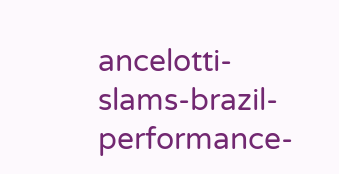ancelotti-slams-brazil-performance-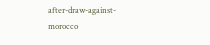after-draw-against-morocco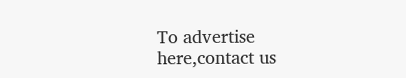To advertise here,contact us